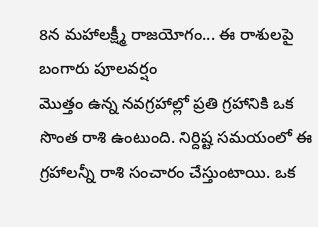8న మహాలక్ష్మీ రాజయోగం... ఈ రాశులపై బంగారు పూలవర్షం
మొత్తం ఉన్న నవగ్రహాల్లో ప్రతి గ్రహానికి ఒక సొంత రాశి ఉంటుంది. నిర్దిష్ట సమయంలో ఈ గ్రహాలన్నీ రాశి సంచారం చేస్తుంటాయి. ఒక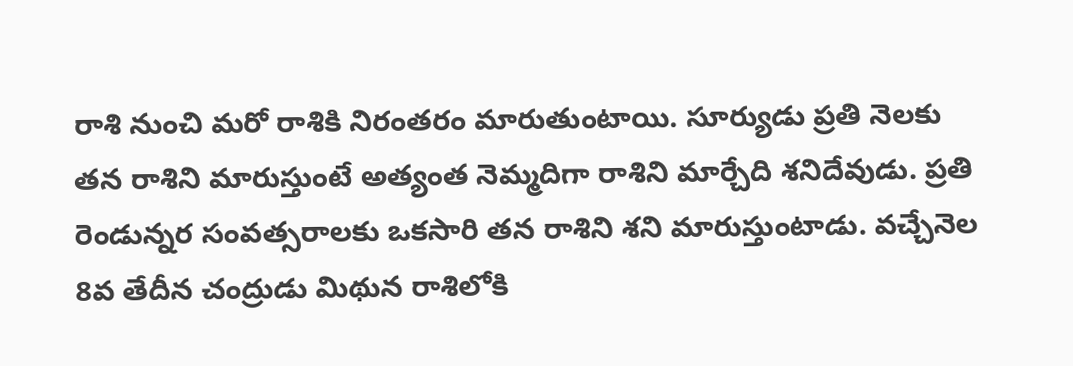రాశి నుంచి మరో రాశికి నిరంతరం మారుతుంటాయి. సూర్యుడు ప్రతి నెలకు తన రాశిని మారుస్తుంటే అత్యంత నెమ్మదిగా రాశిని మార్చేది శనిదేవుడు. ప్రతి రెండున్నర సంవత్సరాలకు ఒకసారి తన రాశిని శని మారుస్తుంటాడు. వచ్చేనెల 8వ తేదీన చంద్రుడు మిథున రాశిలోకి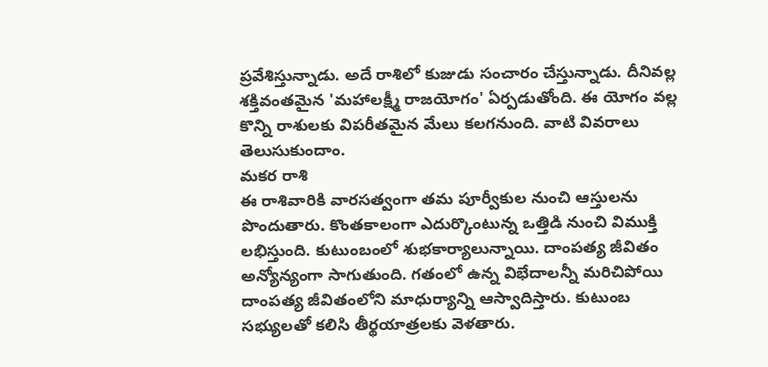ప్రవేశిస్తున్నాడు. అదే రాశిలో కుజుడు సంచారం చేస్తున్నాడు. దీనివల్ల శక్తివంతమైన 'మహాలక్ష్మీ రాజయోగం' ఏర్పడుతోంది. ఈ యోగం వల్ల కొన్ని రాశులకు విపరీతమైన మేలు కలగనుంది. వాటి వివరాలు తెలుసుకుందాం.
మకర రాశి
ఈ రాశివారికి వారసత్వంగా తమ పూర్వీకుల నుంచి ఆస్తులను పొందుతారు. కొంతకాలంగా ఎదుర్కొంటున్న ఒత్తిడి నుంచి విముక్తి లభిస్తుంది. కుటుంబంలో శుభకార్యాలున్నాయి. దాంపత్య జీవితం అన్యోన్యంగా సాగుతుంది. గతంలో ఉన్న విభేదాలన్నీ మరిచిపోయి దాంపత్య జీవితంలోని మాధుర్యాన్ని ఆస్వాదిస్తారు. కుటుంబ సభ్యులతో కలిసి తీర్థయాత్రలకు వెళతారు.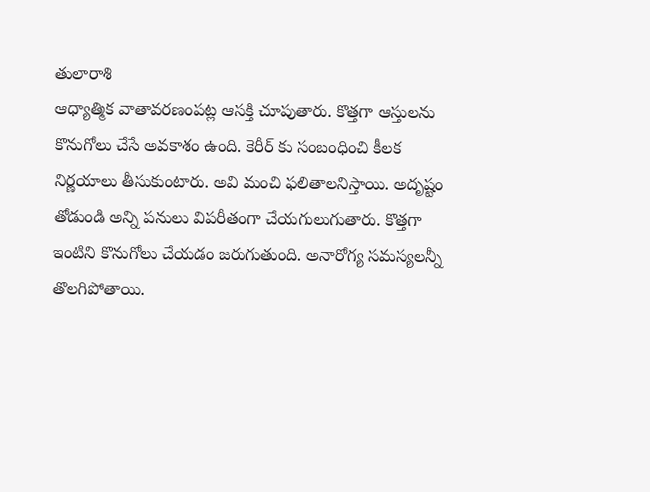తులారాశి
ఆధ్యాత్మిక వాతావరణంపట్ల ఆసక్తి చూపుతారు. కొత్తగా ఆస్తులను కొనుగోలు చేసే అవకాశం ఉంది. కెరీర్ కు సంబంధించి కీలక నిర్ణయాలు తీసుకుంటారు. అవి మంచి ఫలితాలనిస్తాయి. అదృష్టం తోడుండి అన్ని పనులు విపరీతంగా చేయగులుగుతారు. కొత్తగా ఇంటిని కొనుగోలు చేయడం జరుగుతుంది. అనారోగ్య సమస్యలన్నీ తొలగిపోతాయి.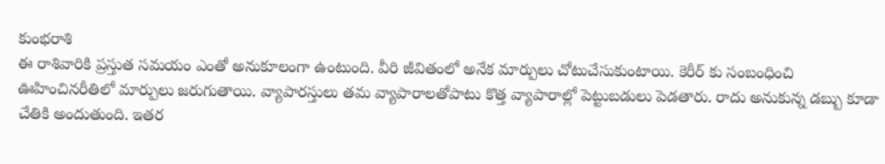కుంభరాశి
ఈ రాశివారికి ప్రస్తుత సమయం ఎంతో అనుకూలంగా ఉంటుంది. వీరి జీవితంలో అనేక మార్పులు చోటుచేసుకుంటాయి. కెరీర్ కు సంబంధించి ఊహించినరీతిలో మార్పులు జరుగుతాయి. వ్యాపారస్తులు తమ వ్యాపారాలతోపాటు కొత్త వ్యాపారాల్లో పెట్టుబడులు పెడతారు. రాదు అనుకున్న డబ్బు కూడా చేతికి అందుతుంది. ఇతర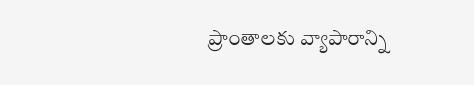ప్రాంతాలకు వ్యాపారాన్ని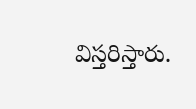విస్తరిస్తారు.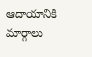ఆదాయానికి మార్గాలు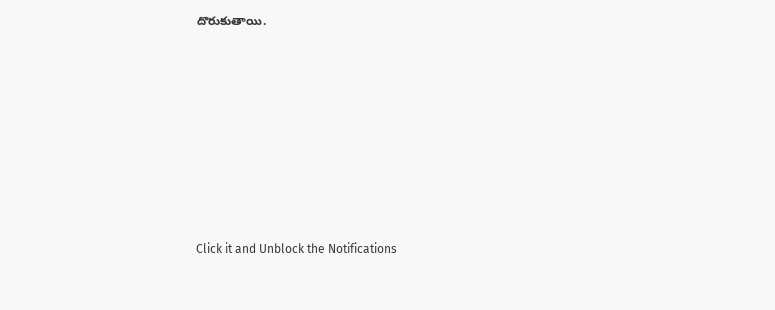దొరుకుతాయి.












Click it and Unblock the Notifications